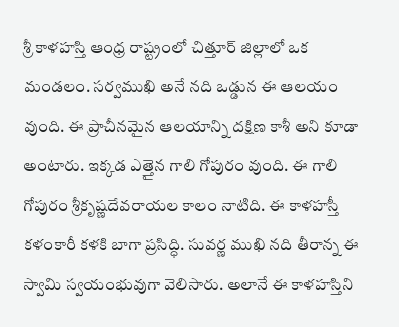శ్రీ కాళహస్తి ఆంధ్ర రాష్ట్రంలో చిత్తూర్ జిల్లాలో ఒక మండలం. సర్వముఖి అనే నది ఒడ్డున ఈ ఆలయం వుంది. ఈ ప్రాచీనమైన ఆలయాన్ని దక్షిణ కాశీ అని కూడా అంటారు. ఇక్కడ ఎత్తైన గాలి గోపురం వుంది. ఈ గాలి గోపురం శ్రీకృష్ణదేవరాయల కాలం నాటిది. ఈ కాళహస్తీ కళంకారీ కళకి బాగా ప్రసిద్ధి. సువర్ణ ముఖి నది తీరాన్న ఈ స్వామి స్వయంభువుగా వెలిసారు. అలానే ఈ కాళహస్తిని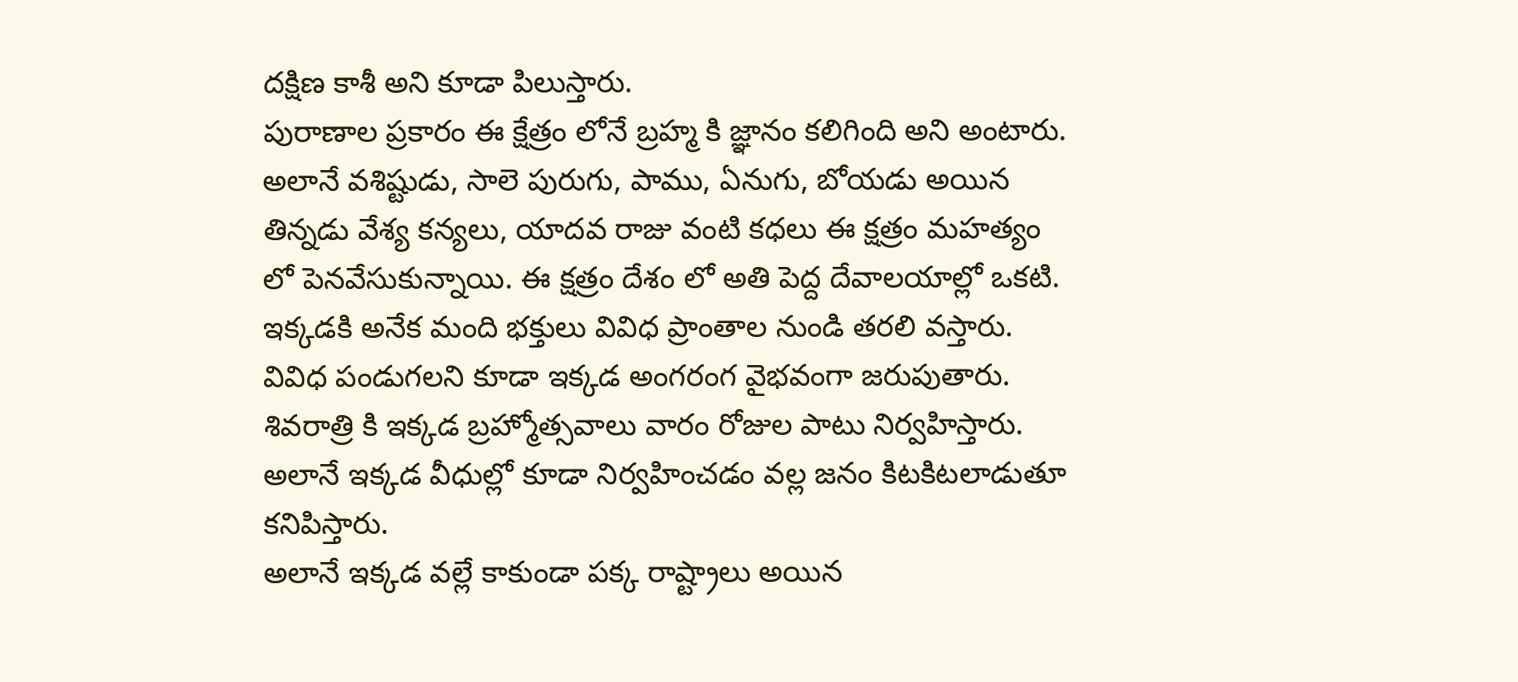దక్షిణ కాశీ అని కూడా పిలుస్తారు.
పురాణాల ప్రకారం ఈ క్షేత్రం లోనే బ్రహ్మ కి జ్ఞానం కలిగింది అని అంటారు. అలానే వశిష్టుడు, సాలె పురుగు, పాము, ఏనుగు, బోయడు అయిన తిన్నడు వేశ్య కన్యలు, యాదవ రాజు వంటి కధలు ఈ క్షత్రం మహత్యం లో పెనవేసుకున్నాయి. ఈ క్షత్రం దేశం లో అతి పెద్ద దేవాలయాల్లో ఒకటి. ఇక్కడకి అనేక మంది భక్తులు వివిధ ప్రాంతాల నుండి తరలి వస్తారు.
వివిధ పండుగలని కూడా ఇక్కడ అంగరంగ వైభవంగా జరుపుతారు. శివరాత్రి కి ఇక్కడ బ్రహ్మోత్సవాలు వారం రోజుల పాటు నిర్వహిస్తారు. అలానే ఇక్కడ వీధుల్లో కూడా నిర్వహించడం వల్ల జనం కిటకిటలాడుతూ కనిపిస్తారు.
అలానే ఇక్కడ వల్లే కాకుండా పక్క రాష్ట్రాలు అయిన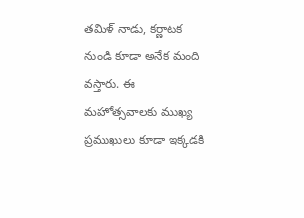తమిళ్ నాడు, కర్ణాటక నుండి కూడా అనేక మంది వస్తారు. ఈ మహోత్సవాలకు ముఖ్య ప్రముఖులు కూడా ఇక్కడకి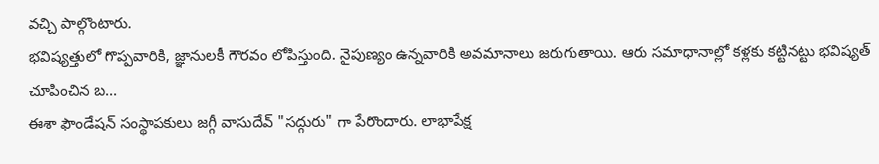వచ్చి పాల్గొంటారు.
భవిష్యత్తులో గొప్పవారికి, జ్ఞానులకీ గౌరవం లోపిస్తుంది. నైపుణ్యం ఉన్నవారికి అవమానాలు జరుగుతాయి. ఆరు సమాధానాల్లో కళ్లకు కట్టినట్టు భవిష్యత్ చూపించిన బ...
ఈశా ఫౌండేషన్ సంస్థాపకులు జగ్గీ వాసుదేవ్ "సద్గురు" గా పేరొందారు. లాభాపేక్ష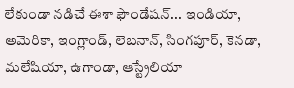లేకుండా నడిచే ఈశా ఫౌండేషన్... ఇండియా, అమెరికా, ఇంగ్లాండ్, లెబనాన్, సింగపూర్, కెనడా, మలేషియా, ఉగాండా, ఆస్ట్రేలియా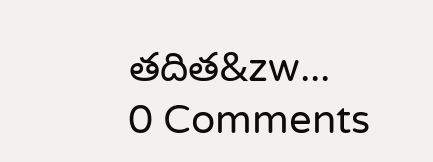తదిత&zw...
0 Comments